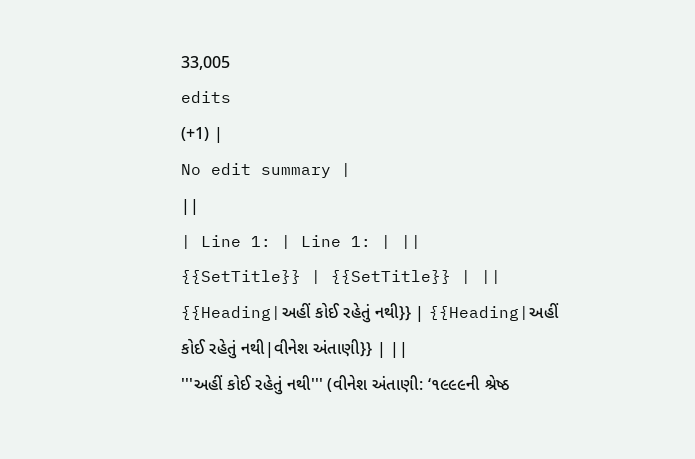33,005
edits
(+1) |
No edit summary |
||
| Line 1: | Line 1: | ||
{{SetTitle}} | {{SetTitle}} | ||
{{Heading|અહીં કોઈ રહેતું નથી}} | {{Heading|અહીં કોઈ રહેતું નથી|વીનેશ અંતાણી}} | ||
'''અહીં કોઈ રહેતું નથી''' (વીનેશ અંતાણી: ‘૧૯૯૯ની શ્રેષ્ઠ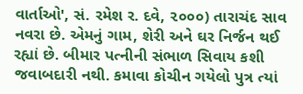વાર્તાઓ', સં. રમેશ ર. દવે, ૨૦૦૦) તારાચંદ સાવ નવરા છે. એમનું ગામ, શેરી અને ઘર નિર્જન થઈ રહ્યાં છે. બીમાર પત્નીની સંભાળ સિવાય કશી જવાબદારી નથી. કમાવા કોચીન ગયેલો પુત્ર ત્યાં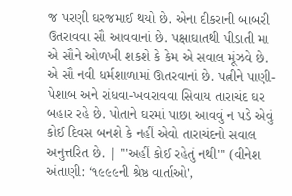જ પરણી ઘરજમાઈ થયો છે. એના દીકરાની બાબરી ઉતરાવવા સૌ આવવાનાં છે. પક્ષાઘાતથી પીડાતી મા એ સૌને ઓળખી શકશે કે કેમ એ સવાલ મૂંઝવે છે. એ સૌ નવી ધર્મશાળામાં ઊતરવાનાં છે. પત્નીને પાણી-પેશાબ અને રાંધવા-ખવરાવવા સિવાય તારાચંદ ઘર બહાર રહે છે. પોતાને ઘરમાં પાછા આવવું ન પડે એવું કોઈ દિવસ બનશે કે નહીં એવો તારાચંદનો સવાલ અનુત્તરિત છે. | '''અહીં કોઈ રહેતું નથી''' (વીનેશ અંતાણી: ‘૧૯૯૯ની શ્રેષ્ઠ વાર્તાઓ',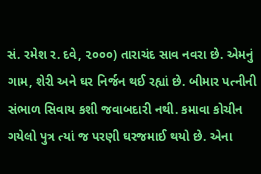સં. રમેશ ર. દવે, ૨૦૦૦) તારાચંદ સાવ નવરા છે. એમનું ગામ, શેરી અને ઘર નિર્જન થઈ રહ્યાં છે. બીમાર પત્નીની સંભાળ સિવાય કશી જવાબદારી નથી. કમાવા કોચીન ગયેલો પુત્ર ત્યાં જ પરણી ઘરજમાઈ થયો છે. એના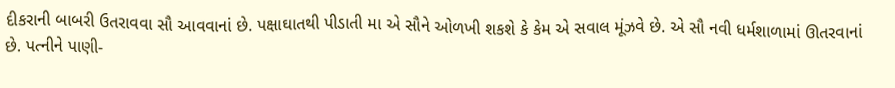દીકરાની બાબરી ઉતરાવવા સૌ આવવાનાં છે. પક્ષાઘાતથી પીડાતી મા એ સૌને ઓળખી શકશે કે કેમ એ સવાલ મૂંઝવે છે. એ સૌ નવી ધર્મશાળામાં ઊતરવાનાં છે. પત્નીને પાણી-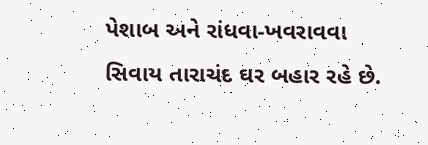પેશાબ અને રાંધવા-ખવરાવવા સિવાય તારાચંદ ઘર બહાર રહે છે.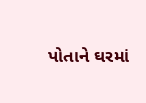પોતાને ઘરમાં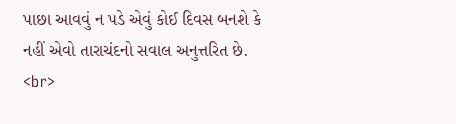પાછા આવવું ન પડે એવું કોઈ દિવસ બનશે કે નહીં એવો તારાચંદનો સવાલ અનુત્તરિત છે. <br>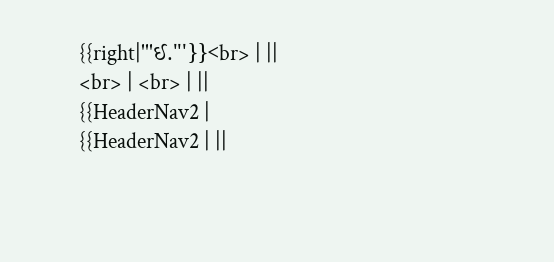{{right|'''ઈ.'''}}<br> | ||
<br> | <br> | ||
{{HeaderNav2 | {{HeaderNav2 | ||